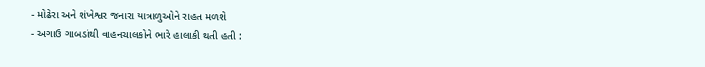- મોઢેરા અને શંખેશ્વર જનારા યાત્રાળુઓને રાહત મળશે
- અગાઉ ગાબડાંથી વાહનચાલકોને ભારે હાલાકી થતી હતી :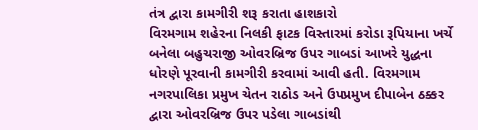તંત્ર દ્વારા કામગીરી શરૂ કરાતા હાશકારો
વિરમગામ શહેરના નિલકી ફાટક વિસ્તારમાં કરોડા રૂપિયાના ખર્ચે બનેલા બહુચરાજી ઓવરબ્રિજ ઉપર ગાબડાં આખરે યુદ્ધના ધોરણે પૂરવાની કામગીરી કરવામાં આવી હતી. વિરમગામ નગરપાલિકા પ્રમુખ ચેતન રાઠોડ અને ઉપપ્રમુખ દીપાબેન ઠક્કર દ્વારા ઓવરબ્રિજ ઉપર પડેલા ગાબડાંથી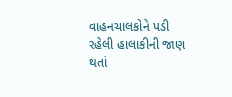વાહનચાલકોને પડી રહેલી હાલાકીની જાણ થતાં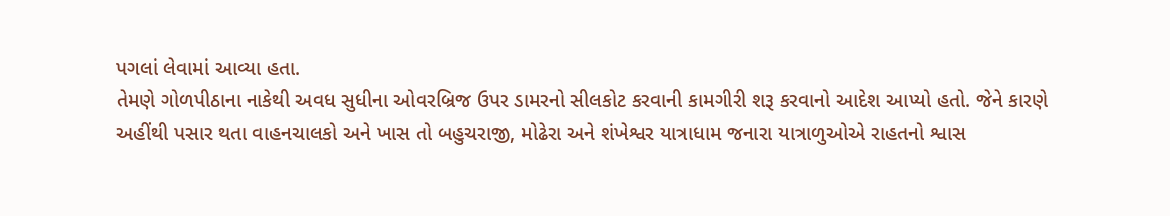પગલાં લેવામાં આવ્યા હતા.
તેમણે ગોળપીઠાના નાકેથી અવધ સુધીના ઓવરબ્રિજ ઉપર ડામરનો સીલકોટ કરવાની કામગીરી શરૂ કરવાનો આદેશ આપ્યો હતો. જેને કારણે અહીંથી પસાર થતા વાહનચાલકો અને ખાસ તો બહુચરાજી, મોઢેરા અને શંખેશ્વર યાત્રાધામ જનારા યાત્રાળુઓએ રાહતનો શ્વાસ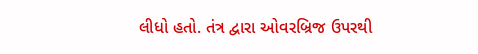લીધો હતો. તંત્ર દ્વારા ઓવરબ્રિજ ઉપરથી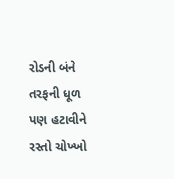રોડની બંને તરફની ધૂળ પણ હટાવીને રસ્તો ચોખ્ખો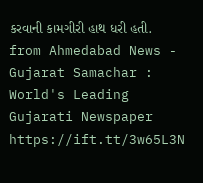કરવાની કામગીરી હાથ ધરી હતી.
from Ahmedabad News - Gujarat Samachar : World's Leading Gujarati Newspaper https://ift.tt/3w65L3N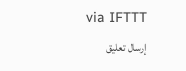via IFTTT
إرسال تعليق